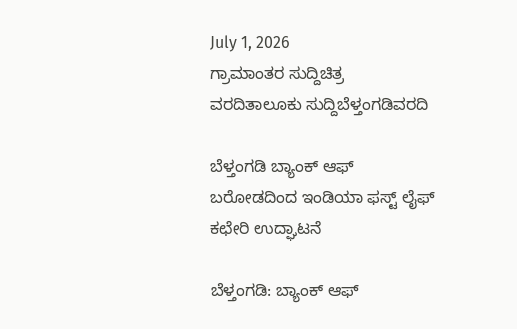July 1, 2026
ಗ್ರಾಮಾಂತರ ಸುದ್ದಿಚಿತ್ರ ವರದಿತಾಲೂಕು ಸುದ್ದಿಬೆಳ್ತಂಗಡಿವರದಿ

ಬೆಳ್ತಂಗಡಿ ಬ್ಯಾಂಕ್ ಆಫ್ ಬರೋಡದಿಂದ ಇಂಡಿಯಾ ಫಸ್ಟ್ ಲೈಫ್ ಕಛೇರಿ ಉದ್ಘಾಟನೆ

ಬೆಳ್ತಂಗಡಿ: ಬ್ಯಾಂಕ್ ಆಫ್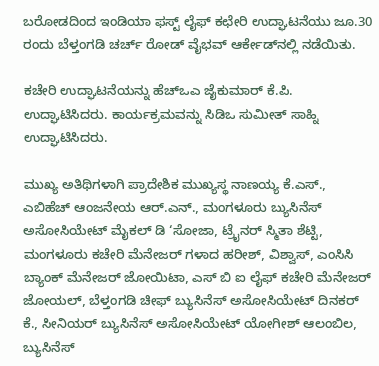ಬರೋಡದಿಂದ ಇಂಡಿಯಾ ಫಸ್ಟ್ ಲೈಫ್ ಕಛೇರಿ ಉದ್ಘಾಟನೆಯು ಜೂ.30 ರಂದು ಬೆಳ್ತಂಗಡಿ ಚರ್ಚ್ ರೋಡ್ ವೈಭವ್ ಆರ್ಕೇಡ್‌ನಲ್ಲಿ ನಡೆಯಿತು.

ಕಚೇರಿ ಉದ್ಘಾಟನೆಯನ್ನು ಹೆಚ್‌ಒಎ ಜೈಕುಮಾರ್ ಕೆ.ಪಿ. ಉದ್ಘಾಟಿಸಿದರು. ಕಾರ್ಯಕ್ರಮವನ್ನು ಸಿಡಿಒ ಸುಮೀತ್ ಸಾಹ್ನಿ ಉದ್ಘಾಟಿಸಿದರು.

ಮುಖ್ಯ ಅತಿಥಿಗಳಾಗಿ ಪ್ರಾದೇಶಿಕ ಮುಖ್ಯಸ್ಥ ನಾಣಯ್ಯ ಕೆ.ಎಸ್., ಎಬಿಹೆಚ್ ಆಂಜನೇಯ ಆರ್.ಎನ್., ಮಂಗಳೂರು ಬ್ಯುಸಿನೆಸ್ ಅಸೋಸಿಯೇಟ್ ಮೈಕಲ್ ಡಿ ‘ಸೋಜಾ, ಟ್ರೈನರ್ ಸ್ಮಿತಾ ಶೆಟ್ಟಿ, ಮಂಗಳೂರು ಕಚೇರಿ ಮೆನೇಜರ್ ಗಳಾದ ಹರೀಶ್, ವಿಶ್ವಾಸ್, ಎಂಸಿಸಿ ಬ್ಯಾಂಕ್ ಮೆನೇಜರ್ ಜೋಯಿಟಾ, ಎಸ್ ಬಿ ಐ ಲೈಫ್ ಕಚೇರಿ ಮೆನೇಜರ್ ಜೋಯಲ್, ಬೆಳ್ತಂಗಡಿ ಚೀಫ್ ಬ್ಯುಸಿನೆಸ್ ಅಸೋಸಿಯೇಟ್ ದಿನಕರ್ ಕೆ., ಸೀನಿಯರ್ ಬ್ಯುಸಿನೆಸ್ ಅಸೋಸಿಯೇಟ್ ಯೋಗೀಶ್ ಆಲಂಬಿಲ, ಬ್ಯುಸಿನೆಸ್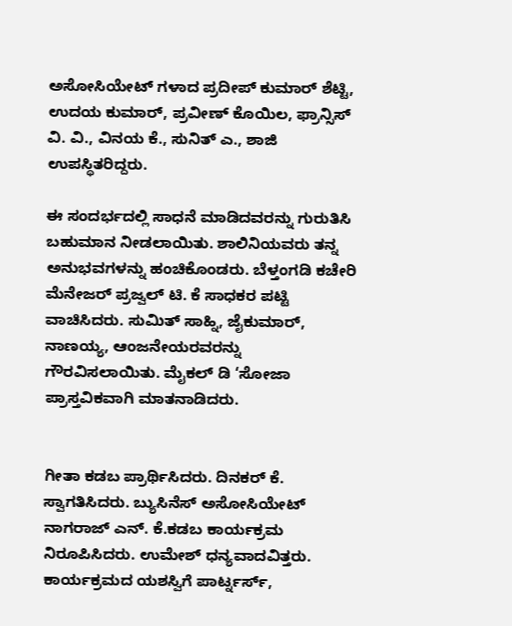ಅಸೋಸಿಯೇಟ್ ಗಳಾದ ಪ್ರದೀಪ್ ಕುಮಾರ್ ಶೆಟ್ಟಿ, ಉದಯ ಕುಮಾರ್, ಪ್ರವೀಣ್ ಕೊಯಿಲ, ಫ್ರಾನ್ಸಿಸ್ ವಿ. ವಿ., ವಿನಯ ಕೆ., ಸುನಿತ್ ಎ., ಶಾಜಿ ಉಪಸ್ಥಿತರಿದ್ದರು.

ಈ ಸಂದರ್ಭದಲ್ಲಿ ಸಾಧನೆ ಮಾಡಿದವರನ್ನು ಗುರುತಿಸಿ ಬಹುಮಾನ ನೀಡಲಾಯಿತು. ಶಾಲಿನಿಯವರು ತನ್ನ ಅನುಭವಗಳನ್ನು ಹಂಚಿಕೊಂಡರು. ಬೆಳ್ತಂಗಡಿ ಕಚೇರಿ ಮೆನೇಜರ್ ಪ್ರಜ್ವಲ್ ಟಿ. ಕೆ ಸಾಧಕರ ಪಟ್ಟಿ ವಾಚಿಸಿದರು. ಸುಮಿತ್ ಸಾಹ್ನಿ, ಜೈಕುಮಾರ್, ನಾಣಯ್ಯ, ಆಂಜನೇಯರವರನ್ನು ಗೌರವಿಸಲಾಯಿತು. ಮೈಕಲ್ ಡಿ ‘ಸೋಜಾ ಪ್ರಾಸ್ತವಿಕವಾಗಿ ಮಾತನಾಡಿದರು.


ಗೀತಾ ಕಡಬ ಪ್ರಾರ್ಥಿಸಿದರು. ದಿನಕರ್ ಕೆ. ಸ್ವಾಗತಿಸಿದರು. ಬ್ಯುಸಿನೆಸ್ ಅಸೋಸಿಯೇಟ್ ನಾಗರಾಜ್ ಎನ್. ಕೆ.ಕಡಬ ಕಾರ್ಯಕ್ರಮ ನಿರೂಪಿಸಿದರು. ಉಮೇಶ್ ಧನ್ಯವಾದವಿತ್ತರು. ಕಾರ್ಯಕ್ರಮದ ಯಶಸ್ವಿಗೆ ಪಾರ್ಟ್ನರ್ಸ್,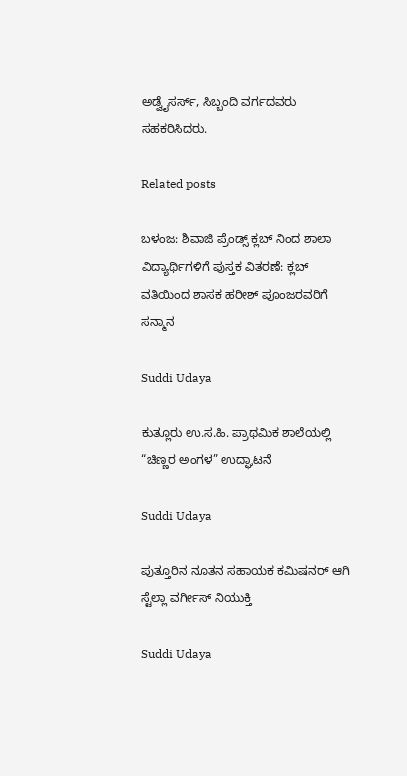ಅಡ್ವೈಸರ್ಸ್, ಸಿಬ್ಬಂದಿ ವರ್ಗದವರು ಸಹಕರಿಸಿದರು.

Related posts

ಬಳಂಜ: ಶಿವಾಜಿ ಪ್ರೆಂಡ್ಸ್ ಕ್ಲಬ್ ನಿಂದ ಶಾಲಾ ವಿದ್ಯಾರ್ಥಿಗಳಿಗೆ ಪುಸ್ತಕ ವಿತರಣೆ: ಕ್ಲಬ್ ವತಿಯಿಂದ ಶಾಸಕ ಹರೀಶ್ ಪೂಂಜರವರಿಗೆ ಸನ್ಮಾನ

Suddi Udaya

ಕುತ್ಲೂರು ಉ.ಸ.ಹಿ. ಪ್ರಾಥಮಿಕ ಶಾಲೆಯಲ್ಲಿ “ಚಿಣ್ಣರ ಅಂಗಳ” ಉದ್ಘಾಟನೆ

Suddi Udaya

ಪುತ್ತೂರಿನ ನೂತನ ಸಹಾಯಕ ಕಮಿಷನರ್ ಆಗಿ ಸ್ಟೆಲ್ಲಾ ವರ್ಗೀಸ್ ನಿಯುಕ್ತಿ

Suddi Udaya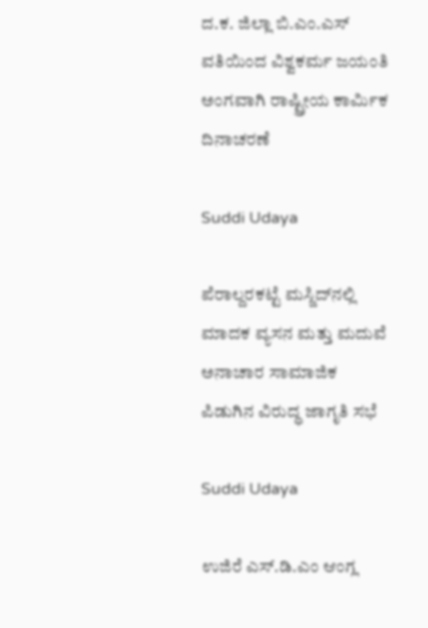ದ.ಕ. ಜಿಲ್ಲಾ ಬಿ.ಎಂ.ಎಸ್ ವತಿಯಿಂದ ವಿಶ್ವಕರ್ಮ ಜಯಂತಿ ಅಂಗವಾಗಿ ರಾಷ್ಟ್ರೀಯ ಕಾರ್ಮಿಕ ದಿನಾಚರಣೆ

Suddi Udaya

ಪೆರಾಲ್ದರಕಟ್ಟೆ ಮಸ್ಜಿದ್‌ನಲ್ಲಿ ಮಾದಕ ವ್ಯಸನ ಮತ್ತು ಮದುವೆ ಅನಾಚಾರ ಸಾಮಾಜಿಕ ಪಿಡುಗಿನ ವಿರುದ್ಧ ಜಾಗೃತಿ ಸಭೆ

Suddi Udaya

ಉಜಿರೆ ಎಸ್‌.ಡಿ.ಎಂ ಆಂಗ್ಲ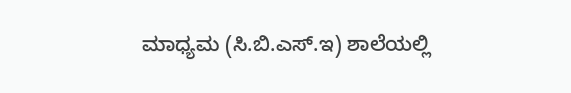ಮಾಧ್ಯಮ (ಸಿ.ಬಿ.ಎಸ್.ಇ) ಶಾಲೆಯಲ್ಲಿ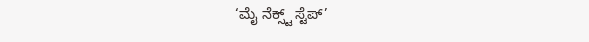‘ಮೈ ನೆಕ್ಸ್ಟ್ ಸ್ಟೆಪ್’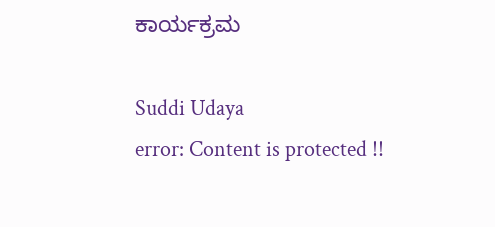ಕಾರ್ಯಕ್ರಮ

Suddi Udaya
error: Content is protected !!